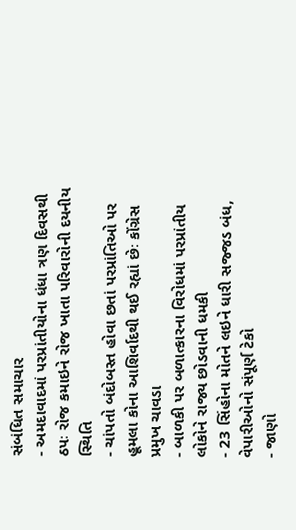સંબંધિત સમાચાર
- અમદાવાદમાં પરપ્રાંતીયોના ધંધા ત્રણ દિવસથી ઠપઃ રોજ કમાઇને રોજ ખાતા પરિવારોની દયનીય સ્થિતિ
- ચાંપતો બંદોબસ્ત હોવા છતાં પરપ્રાંતિઓ પર હૂમલા કોના આશિર્વાદથી થઈ રહ્યાં છેઃ કોંગ્રેસ પ્રમુખ ચાવડા
- બાળકી પર બળાત્કારના વિરોધમાં પરપ્રાંતીય લોકોને રાજ્ય છોડવાની ધમકી
- 23 સિંહોના મોતને લઇને ધારી સજ્જડ બંધ, વેપારીઓનો સંપૂર્ણ ટેકો
- જાણો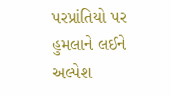પરપ્રાંતિયો પર હુમલાને લઈને અલ્પેશ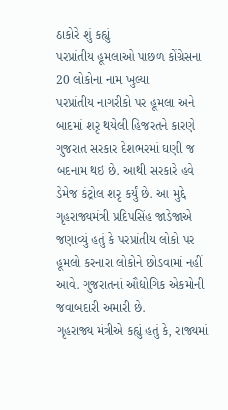ઠાકોરે શું કહ્યું
પરપ્રાંતીય હૂમલાઓ પાછળ કોંગ્રેસના 20 લોકોના નામ ખુલ્યા
પરપ્રાંતીય નાગરીકો પર હૂમલા અને બાદમાં શરૃ થયેલી હિજરતને કારણે ગુજરાત સરકાર દેશભરમાં ઘણી જ બદનામ થઇ છે. આથી સરકારે હવે ડેમેજ કંટ્રોલ શરૃ કર્યું છે. આ મુદ્દે ગૃહરાજ્યમંત્રી પ્રદિપસિંહ જાડેજાએ જણાવ્યું હતું કે પરપ્રાંતીય લોકો પર હૂમલો કરનારા લોકોને છોડવામાં નહીં આવે. ગુજરાતનાં ઔદ્યોગિક એકમોની જવાબદારી અમારી છે.
ગૃહરાજ્ય મંત્રીએ કહ્યું હતું કે, રાજ્યમાં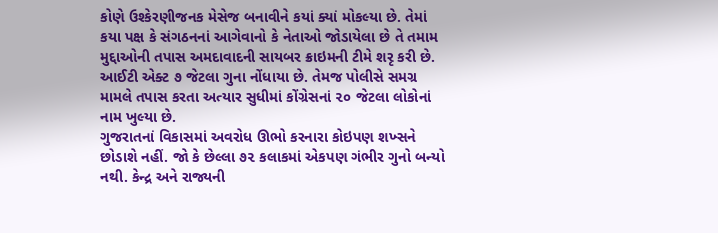કોણે ઉશ્કેરણીજનક મેસેજ બનાવીને કયાં ક્યાં મોકલ્યા છે. તેમાં કયા પક્ષ કે સંગઠનનાં આગેવાનો કે નેતાઓ જોડાયેલા છે તે તમામ મુદ્દાઓની તપાસ અમદાવાદની સાયબર ક્રાઇમની ટીમે શરૃ કરી છે. આઈટી એક્ટ ૭ જેટલા ગુના નોંધાયા છે. તેમજ પોલીસે સમગ્ર મામલે તપાસ કરતા અત્યાર સુધીમાં કોંગ્રેસનાં ૨૦ જેટલા લોકોનાં નામ ખુલ્યા છે.
ગુજરાતનાં વિકાસમાં અવરોધ ઊભો કરનારા કોઇપણ શખ્સને છોડાશે નહીં. જો કે છેલ્લા ૭૨ કલાકમાં એકપણ ગંભીર ગુનો બન્યો નથી. કેન્દ્ર અને રાજ્યની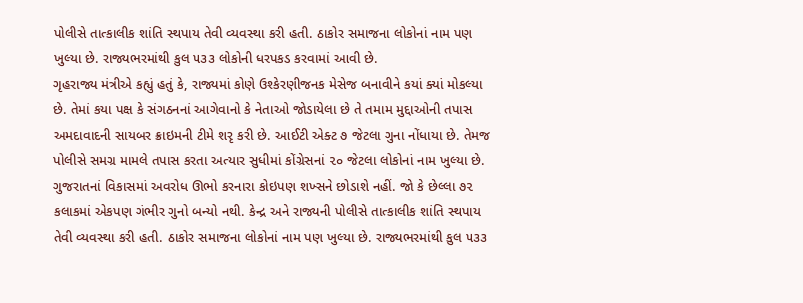પોલીસે તાત્કાલીક શાંતિ સ્થપાય તેવી વ્યવસ્થા કરી હતી. ઠાકોર સમાજના લોકોનાં નામ પણ ખુલ્યા છે. રાજ્યભરમાંથી કુલ ૫૩૩ લોકોની ધરપકડ કરવામાં આવી છે.
ગૃહરાજ્ય મંત્રીએ કહ્યું હતું કે, રાજ્યમાં કોણે ઉશ્કેરણીજનક મેસેજ બનાવીને કયાં ક્યાં મોકલ્યા છે. તેમાં કયા પક્ષ કે સંગઠનનાં આગેવાનો કે નેતાઓ જોડાયેલા છે તે તમામ મુદ્દાઓની તપાસ અમદાવાદની સાયબર ક્રાઇમની ટીમે શરૃ કરી છે. આઈટી એક્ટ ૭ જેટલા ગુના નોંધાયા છે. તેમજ પોલીસે સમગ્ર મામલે તપાસ કરતા અત્યાર સુધીમાં કોંગ્રેસનાં ૨૦ જેટલા લોકોનાં નામ ખુલ્યા છે.
ગુજરાતનાં વિકાસમાં અવરોધ ઊભો કરનારા કોઇપણ શખ્સને છોડાશે નહીં. જો કે છેલ્લા ૭૨ કલાકમાં એકપણ ગંભીર ગુનો બન્યો નથી. કેન્દ્ર અને રાજ્યની પોલીસે તાત્કાલીક શાંતિ સ્થપાય તેવી વ્યવસ્થા કરી હતી. ઠાકોર સમાજના લોકોનાં નામ પણ ખુલ્યા છે. રાજ્યભરમાંથી કુલ ૫૩૩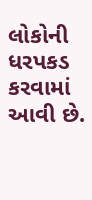લોકોની ધરપકડ કરવામાં આવી છે.